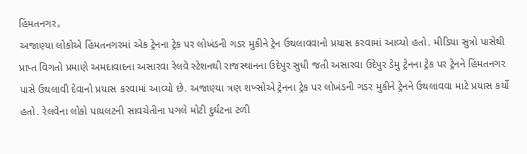હિંમતનગર,
અજાણ્યા લોકોએ હિંમતનગરમાં એક ટ્રેનના ટ્રેક પર લોખંડની ગડર મુકીને ટ્રેન ઉથલાવવાનો પ્રયાસ કરવામાં આવ્યો હતો. મીડિયા સુત્રો પાસેથી પ્રાપ્ત વિગતો પ્રમાણે અમદાવાદના અસારવા રેલવે સ્ટેશનથી રાજસ્થાનના ઉદેપુર સુધી જતી અસારવા ઉદેપુર ડેમુ ટ્રેનના ટ્રેક પર ટ્રેનને હિંમતનગર પાસે ઉથલાવી દેવાનો પ્રયાસ કરવામાં આવ્યો છે. અજાણ્યા ત્રણ શખ્સોએ ટ્રેનના ટ્રેક પર લોખંડની ગડર મુકીને ટ્રેનને ઉથલાવવા માટે પ્રયાસ કર્યો હતો. રેલવેના લોકો પાયલટની સાવચેતીના પગલે મોટી દુર્ઘટના ટળી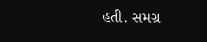હતી. સમગ્ર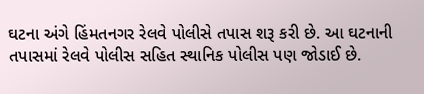ઘટના અંગે હિંમતનગર રેલવે પોલીસે તપાસ શરૂ કરી છે. આ ઘટનાની તપાસમાં રેલવે પોલીસ સહિત સ્થાનિક પોલીસ પણ જોડાઈ છે.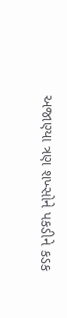અજાણ્યા ત્રણ શખ્સોને પકડીને કડક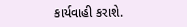કાર્યવાહી કરાશે.